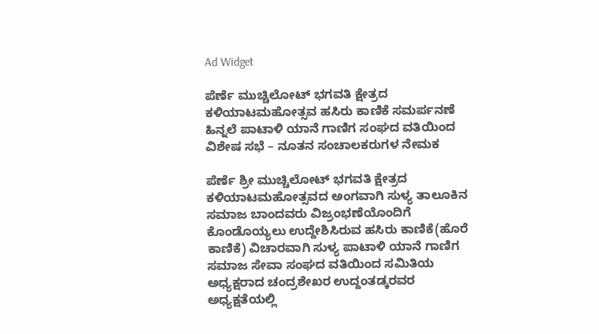Ad Widget

ಪೆರ್ಣೆ ಮುಚ್ಚಿಲೋಟ್ ಭಗವತಿ ಕ್ಷೇತ್ರದ ಕಳಿಯಾಟಮಹೋತ್ಸವ ಹಸಿರು ಕಾಣಿಕೆ ಸಮರ್ಪನಣೆ ಹಿನ್ನಲೆ ಪಾಟಾಳಿ ಯಾನೆ ಗಾಣಿಗ ಸಂಘದ ವತಿಯಿಂದ ವಿಶೇಷ ಸಭೆ – ನೂತನ ಸಂಚಾಲಕರುಗಳ ನೇಮಕ

ಪೆರ್ಣೆ ಶ್ರೀ ಮುಚ್ಚಿಲೋಟ್ ಭಗವತಿ ಕ್ಷೇತ್ರದ ಕಳಿಯಾಟಮಹೋತ್ಸವದ ಅಂಗವಾಗಿ ಸುಳ್ಯ ತಾಲೂಕಿನ ಸಮಾಜ ಬಾಂದವರು ವಿಜ್ರಂಭಣೆಯೊಂದಿಗೆ ಕೊಂಡೊಯ್ಯಲು ಉದ್ದೇಶಿಸಿರುವ ಹಸಿರು ಕಾಣಿಕೆ(ಹೊರೆ ಕಾಣಿಕೆ) ವಿಚಾರವಾಗಿ ಸುಳ್ಯ ಪಾಟಾಳಿ ಯಾನೆ ಗಾಣಿಗ ಸಮಾಜ ಸೇವಾ ಸಂಘದ ವತಿಯಿಂದ ಸಮಿತಿಯ ಅಧ್ಯಕ್ಷರಾದ ಚಂದ್ರಶೇಖರ ಉದ್ದಂತಡ್ಕರವರ ಅಧ್ಯಕ್ಷತೆಯಲ್ಲಿ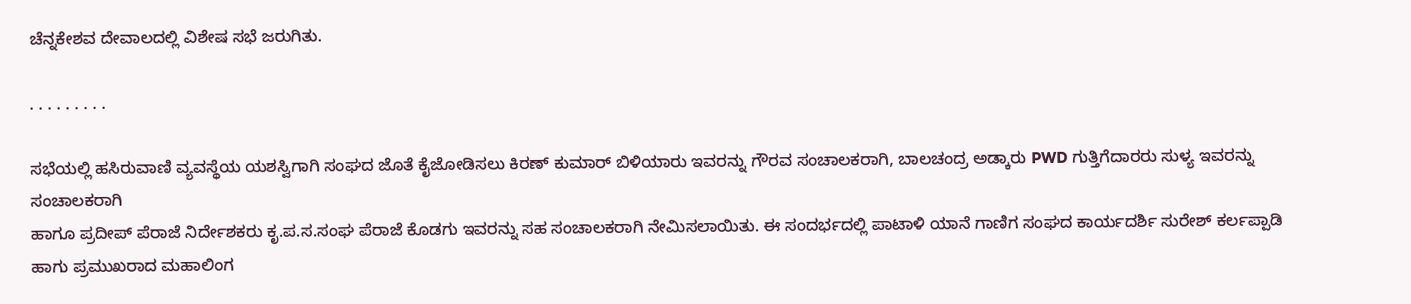ಚೆನ್ನಕೇಶವ ದೇವಾಲದಲ್ಲಿ ವಿಶೇಷ ಸಭೆ ಜರುಗಿತು.

. . . . . . . . .

ಸಭೆಯಲ್ಲಿ ಹಸಿರುವಾಣಿ ವ್ಯವಸ್ಥೆಯ ಯಶಸ್ವಿಗಾಗಿ ಸಂಘದ ಜೊತೆ ಕೈಜೋಡಿಸಲು ಕಿರಣ್ ಕುಮಾರ್ ಬಿಳಿಯಾರು ಇವರನ್ನು ಗೌರವ ಸಂಚಾಲಕರಾಗಿ, ಬಾಲಚಂದ್ರ ಅಡ್ಕಾರು PWD ಗುತ್ತಿಗೆದಾರರು ಸುಳ್ಯ ಇವರನ್ನು ಸಂಚಾಲಕರಾಗಿ
ಹಾಗೂ ಪ್ರದೀಪ್ ಪೆರಾಜೆ ನಿರ್ದೇಶಕರು ಕೃ.ಪ.ಸ.ಸಂಘ ಪೆರಾಜೆ ಕೊಡಗು ಇವರನ್ನು ಸಹ ಸಂಚಾಲಕರಾಗಿ ನೇಮಿಸಲಾಯಿತು. ಈ ಸಂದರ್ಭದಲ್ಲಿ ಪಾಟಾಳಿ ಯಾನೆ ಗಾಣಿಗ ಸಂಘದ ಕಾರ್ಯದರ್ಶಿ ಸುರೇಶ್ ಕರ್ಲಪ್ಪಾಡಿ ಹಾಗು ಪ್ರಮುಖರಾದ ಮಹಾಲಿಂಗ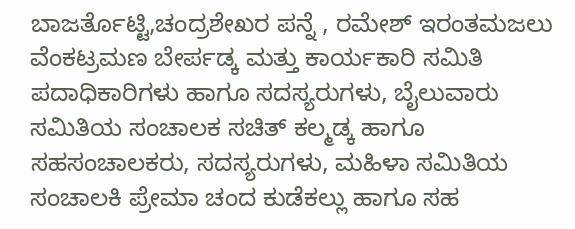ಬಾಜರ್ತೊಟ್ಟಿ,ಚಂದ್ರಶೇಖರ ಪನ್ನೆ , ರಮೇಶ್ ಇರಂತಮಜಲು ವೆಂಕಟ್ರಮಣ ಬೇರ್ಪಡ್ಕ ಮತ್ತು ಕಾರ್ಯಕಾರಿ ಸಮಿತಿ ಪದಾಧಿಕಾರಿಗಳು ಹಾಗೂ ಸದಸ್ಯರುಗಳು, ಬೈಲುವಾರು ಸಮಿತಿಯ ಸಂಚಾಲಕ ಸಚಿತ್ ಕಲ್ಮಡ್ಕ ಹಾಗೂ ಸಹಸಂಚಾಲಕರು, ಸದಸ್ಯರುಗಳು, ಮಹಿಳಾ ಸಮಿತಿಯ ಸಂಚಾಲಕಿ ಪ್ರೇಮಾ ಚಂದ ಕುಡೆಕಲ್ಲು ಹಾಗೂ ಸಹ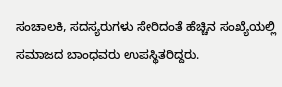ಸಂಚಾಲಕಿ, ಸದಸ್ಯರುಗಳು ಸೇರಿದಂತೆ ಹೆಚ್ಚಿನ ಸಂಖ್ಯೆಯಲ್ಲಿ ಸಮಾಜದ ಬಾಂಧವರು ಉಪಸ್ಥಿತರಿದ್ದರು.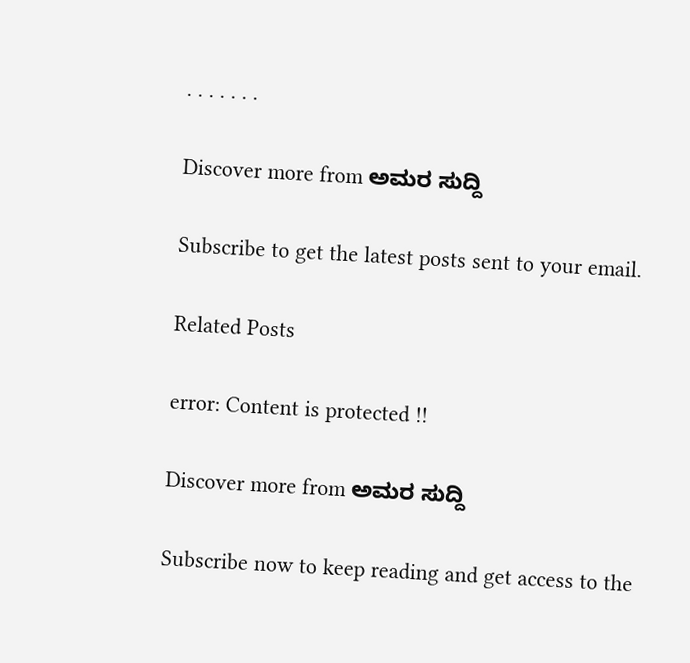. . . . . . .

Discover more from ಅಮರ ಸುದ್ದಿ

Subscribe to get the latest posts sent to your email.

Related Posts

error: Content is protected !!

Discover more from ಅಮರ ಸುದ್ದಿ

Subscribe now to keep reading and get access to the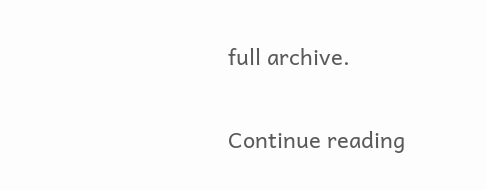full archive.

Continue reading